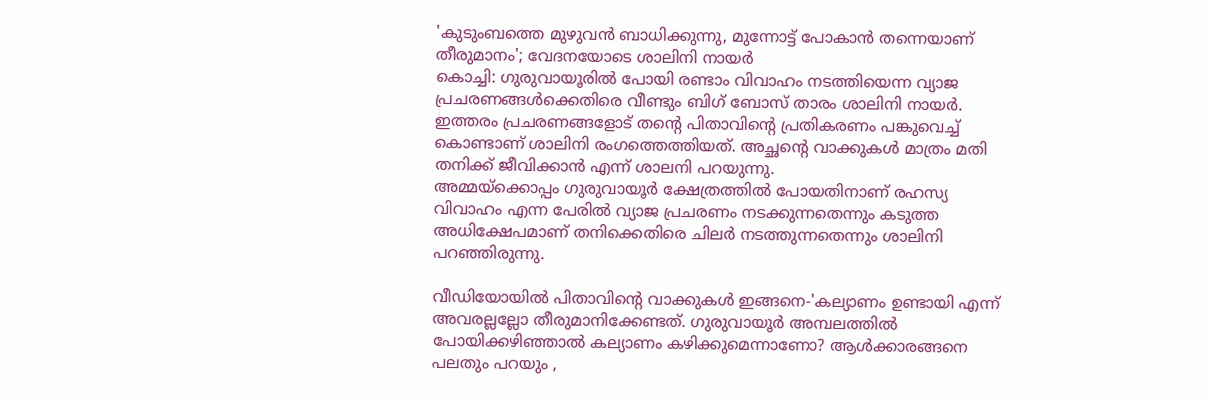'കുടുംബത്തെ മുഴുവൻ ബാധിക്കുന്നു, മുന്നോട്ട് പോകാൻ തന്നെയാണ് തീരുമാനം'; വേദനയോടെ ശാലിനി നായർ
കൊച്ചി: ഗുരുവായൂരിൽ പോയി രണ്ടാം വിവാഹം നടത്തിയെന്ന വ്യാജ പ്രചരണങ്ങൾക്കെതിരെ വീണ്ടും ബിഗ് ബോസ് താരം ശാലിനി നായർ. ഇത്തരം പ്രചരണങ്ങളോട് തന്റെ പിതാവിന്റെ പ്രതികരണം പങ്കുവെച്ച് കൊണ്ടാണ് ശാലിനി രംഗത്തെത്തിയത്. അച്ഛന്റെ വാക്കുകൾ മാത്രം മതി തനിക്ക് ജീവിക്കാൻ എന്ന് ശാലനി പറയുന്നു.
അമ്മയ്ക്കൊപ്പം ഗുരുവായൂർ ക്ഷേത്രത്തിൽ പോയതിനാണ് രഹസ്യ വിവാഹം എന്ന പേരിൽ വ്യാജ പ്രചരണം നടക്കുന്നതെന്നും കടുത്ത അധിക്ഷേപമാണ് തനിക്കെതിരെ ചിലർ നടത്തുന്നതെന്നും ശാലിനി പറഞ്ഞിരുന്നു.

വീഡിയോയിൽ പിതാവിന്റെ വാക്കുകൾ ഇങ്ങനെ-'കല്യാണം ഉണ്ടായി എന്ന് അവരല്ലല്ലോ തീരുമാനിക്കേണ്ടത്. ഗുരുവായൂർ അമ്പലത്തിൽ പോയിക്കഴിഞ്ഞാൽ കല്യാണം കഴിക്കുമെന്നാണോ? ആൾക്കാരങ്ങനെ പലതും പറയും ,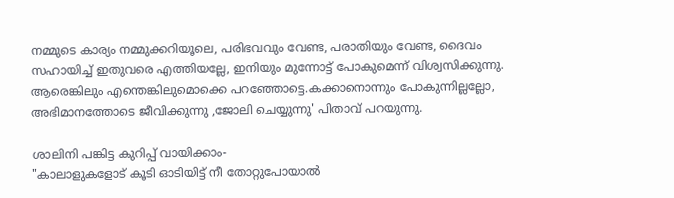നമ്മുടെ കാര്യം നമ്മുക്കറിയൂലെ, പരിഭവവും വേണ്ട, പരാതിയും വേണ്ട, ദൈവം സഹായിച്ച് ഇതുവരെ എത്തിയല്ലേ, ഇനിയും മുന്നോട്ട് പോകുമെന്ന് വിശ്വസിക്കുന്നു. ആരെങ്കിലും എന്തെങ്കിലുമൊക്കെ പറഞ്ഞോട്ടെ.കക്കാനൊന്നും പോകുന്നില്ലല്ലോ, അഭിമാനത്തോടെ ജീവിക്കുന്നു ,ജോലി ചെയ്യുന്നു' പിതാവ് പറയുന്നു.

ശാലിനി പങ്കിട്ട കുറിപ്പ് വായിക്കാം-
"കാലാളുകളോട് കൂടി ഓടിയിട്ട് നീ തോറ്റുപോയാൽ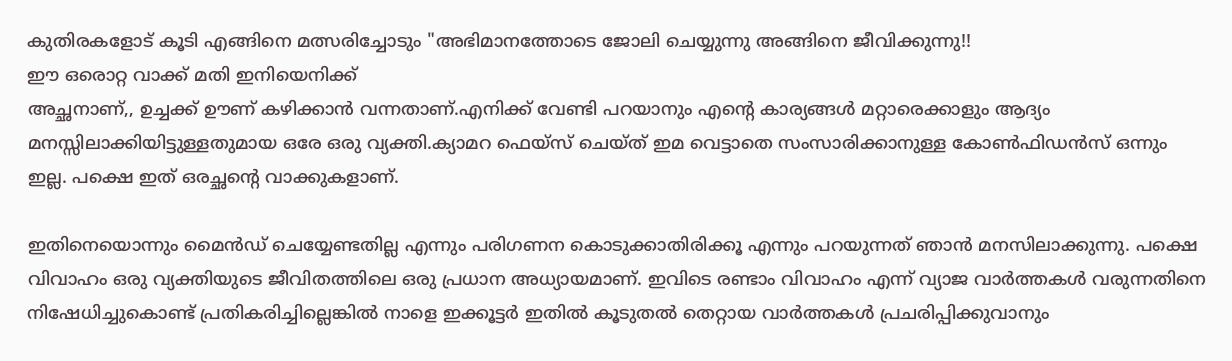കുതിരകളോട് കൂടി എങ്ങിനെ മത്സരിച്ചോടും "അഭിമാനത്തോടെ ജോലി ചെയ്യുന്നു അങ്ങിനെ ജീവിക്കുന്നു!!
ഈ ഒരൊറ്റ വാക്ക് മതി ഇനിയെനിക്ക്
അച്ഛനാണ്,, ഉച്ചക്ക് ഊണ് കഴിക്കാൻ വന്നതാണ്.എനിക്ക് വേണ്ടി പറയാനും എന്റെ കാര്യങ്ങൾ മറ്റാരെക്കാളും ആദ്യം മനസ്സിലാക്കിയിട്ടുള്ളതുമായ ഒരേ ഒരു വ്യക്തി.ക്യാമറ ഫെയ്സ് ചെയ്ത് ഇമ വെട്ടാതെ സംസാരിക്കാനുള്ള കോൺഫിഡൻസ് ഒന്നും ഇല്ല. പക്ഷെ ഇത് ഒരച്ഛന്റെ വാക്കുകളാണ്.

ഇതിനെയൊന്നും മൈൻഡ് ചെയ്യേണ്ടതില്ല എന്നും പരിഗണന കൊടുക്കാതിരിക്കൂ എന്നും പറയുന്നത് ഞാൻ മനസിലാക്കുന്നു. പക്ഷെ വിവാഹം ഒരു വ്യക്തിയുടെ ജീവിതത്തിലെ ഒരു പ്രധാന അധ്യായമാണ്. ഇവിടെ രണ്ടാം വിവാഹം എന്ന് വ്യാജ വാർത്തകൾ വരുന്നതിനെ നിഷേധിച്ചുകൊണ്ട് പ്രതികരിച്ചില്ലെങ്കിൽ നാളെ ഇക്കൂട്ടർ ഇതിൽ കൂടുതൽ തെറ്റായ വാർത്തകൾ പ്രചരിപ്പിക്കുവാനും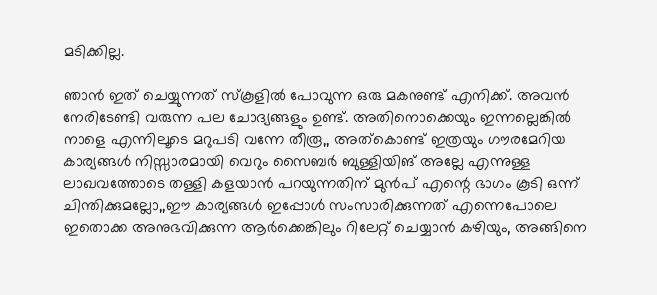മടിക്കില്ല.

ഞാൻ ഇത് ചെയ്യുന്നത് സ്കൂളിൽ പോവുന്ന ഒരു മകനുണ്ട് എനിക്ക്. അവൻ നേരിടേണ്ടി വരുന്ന പല ചോദ്യങ്ങളും ഉണ്ട്. അതിനൊക്കെയും ഇന്നല്ലെങ്കിൽ നാളെ എന്നിലൂടെ മറുപടി വന്നേ തീരൂ,, അത്കൊണ്ട് ഇത്രയും ഗൗരമേറിയ കാര്യങ്ങൾ നിസ്സാരമായി വെറും സൈബർ ബുള്ളിയിങ് അല്ലേ എന്നുള്ള ലാഖവത്തോടെ തള്ളി കളയാൻ പറയുന്നതിന് മുൻപ് എന്റെ ഭാഗം കൂടി ഒന്ന് ചിന്തിക്കുമല്ലോ,,ഈ കാര്യങ്ങൾ ഇപ്പോൾ സംസാരിക്കുന്നത് എന്നെപോലെ ഇതൊക്ക അനുഭവിക്കുന്ന ആർക്കെങ്കിലും റിലേറ്റ് ചെയ്യാൻ കഴിയും, അങ്ങിനെ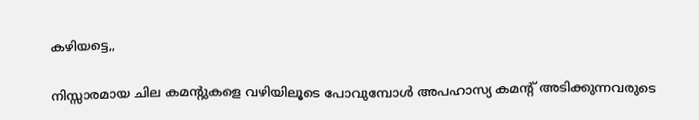കഴിയട്ടെ,,

നിസ്സാരമായ ചില കമന്റുകളെ വഴിയിലൂടെ പോവുമ്പോൾ അപഹാസ്യ കമന്റ് അടിക്കുന്നവരുടെ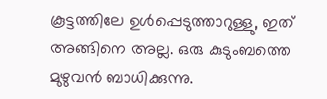കൂട്ടത്തിലേ ഉൾപ്പെടുത്താറുള്ളു, ഇത് അങ്ങിനെ അല്ല. ഒരു കുടുംബത്തെ മുഴുവൻ ബാധിക്കുന്നു.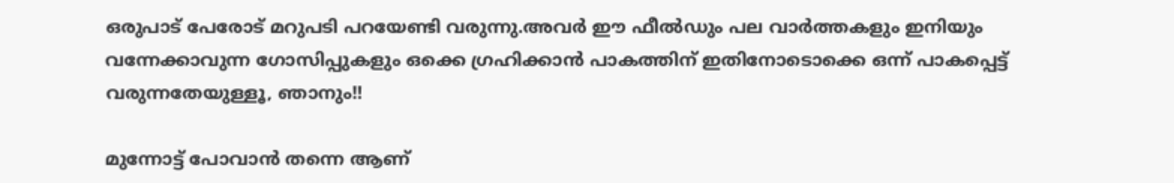ഒരുപാട് പേരോട് മറുപടി പറയേണ്ടി വരുന്നു.അവർ ഈ ഫീൽഡും പല വാർത്തകളും ഇനിയും വന്നേക്കാവുന്ന ഗോസിപ്പുകളും ഒക്കെ ഗ്രഹിക്കാൻ പാകത്തിന് ഇതിനോടൊക്കെ ഒന്ന് പാകപ്പെട്ട് വരുന്നതേയുള്ളൂ, ഞാനും!!

മുന്നോട്ട് പോവാൻ തന്നെ ആണ്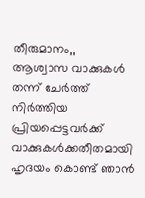തീരുമാനം,,
ആശ്വാസ വാക്കുകൾ തന്ന് ചേർത്ത് നിർത്തിയ പ്രിയപ്പെട്ടവർക്ക് വാക്കുകൾക്കതീതമായി ഹൃദയം കൊണ്ട് ഞാൻ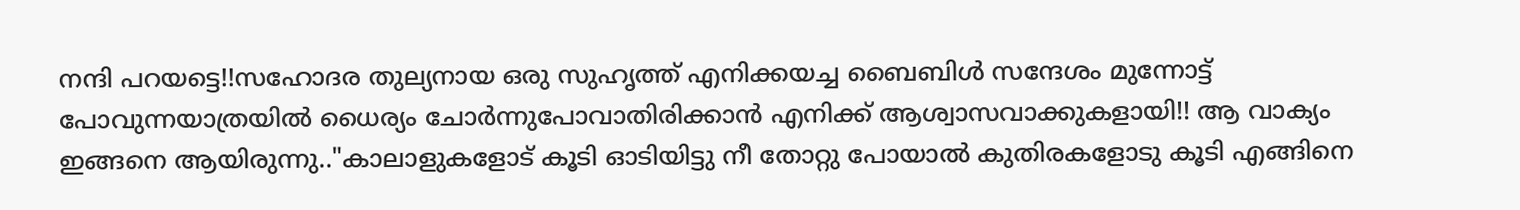നന്ദി പറയട്ടെ!!സഹോദര തുല്യനായ ഒരു സുഹൃത്ത് എനിക്കയച്ച ബൈബിൾ സന്ദേശം മുന്നോട്ട് പോവുന്നയാത്രയിൽ ധൈര്യം ചോർന്നുപോവാതിരിക്കാൻ എനിക്ക് ആശ്വാസവാക്കുകളായി!! ആ വാക്യം ഇങ്ങനെ ആയിരുന്നു.."കാലാളുകളോട് കൂടി ഓടിയിട്ടു നീ തോറ്റു പോയാൽ കുതിരകളോടു കൂടി എങ്ങിനെ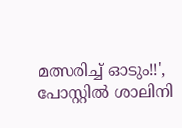മത്സരിച്ച് ഓടും!!', പോസ്റ്റിൽ ശാലിനി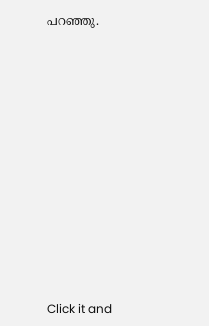പറഞ്ഞു.












Click it and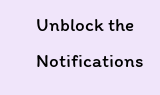Unblock the Notifications